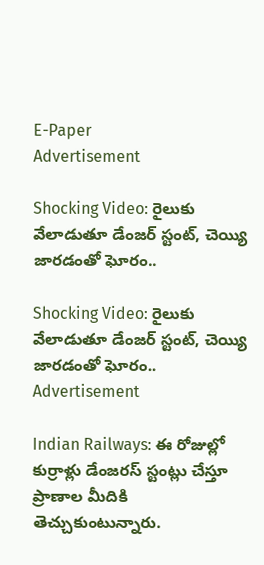E-Paper
Advertisement

Shocking Video: రైలుకు వేలాడుతూ డేంజర్ స్టంట్, చెయ్యి జారడంతో ఘోరం..

Shocking Video: రైలుకు వేలాడుతూ డేంజర్ స్టంట్, చెయ్యి జారడంతో ఘోరం..
Advertisement

Indian Railways: ఈ రోజుల్లో కుర్రాళ్లు డేంజరస్ స్టంట్లు చేస్తూ ప్రాణాల మీదికి తెచ్చుకుంటున్నారు.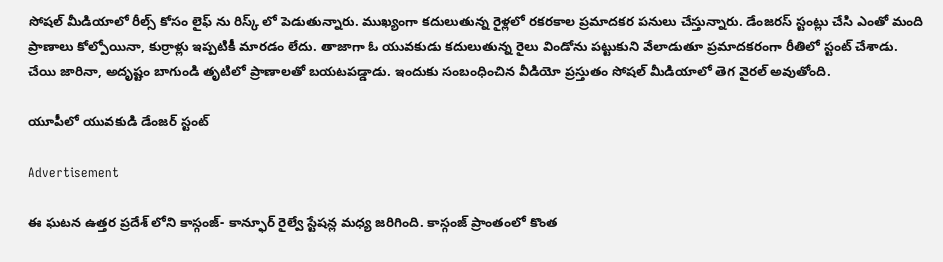సోషల్ మీడియాలో రీల్స్ కోసం లైఫ్ ను రిస్క్ లో పెడుతున్నారు. ముఖ్యంగా కదులుతున్న రైళ్లలో రకరకాల ప్రమాదకర పనులు చేస్తున్నారు. డేంజరస్ స్టంట్లు చేసి ఎంతో మంది ప్రాణాలు కోల్పోయినా, కుర్రాళ్లు ఇప్పటికీ మారడం లేదు. తాజాగా ఓ యువకుడు కదులుతున్న రైలు విండోను పట్టుకుని వేలాడుతూ ప్రమాదకరంగా రీతిలో స్టంట్ చేశాడు. చేయి జారినా, అదృష్టం బాగుండి తృటిలో ప్రాణాలతో బయటపడ్డాడు. ఇందుకు సంబంధించిన వీడియో ప్రస్తుతం సోషల్ మీడియాలో తెగ వైరల్ అవుతోంది.

యూపీలో యువకుడి డేంజర్ స్టంట్

Advertisement

ఈ ఘటన ఉత్తర ప్రదేశ్ లోని కాస్గంజ్- కాన్ఫూర్ రైల్వే స్టేషన్ల మధ్య జరిగింది. కాస్గంజ్ ప్రాంతంలో కొంత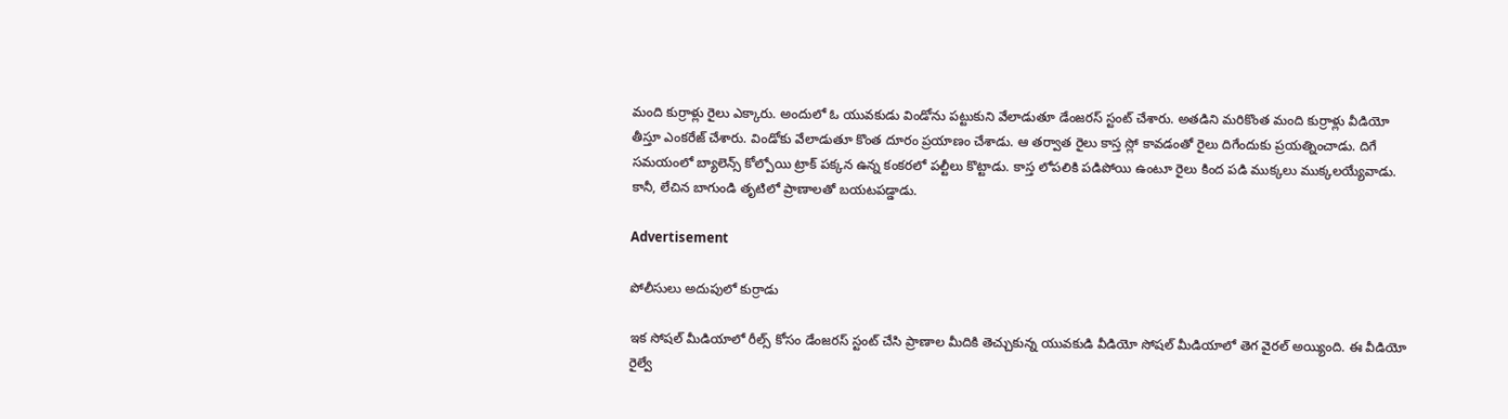మంది కుర్రాళ్లు రైలు ఎక్కారు. అందులో ఓ యువకుడు విండోను పట్టుకుని వేలాడుతూ డేంజరస్ స్టంట్ చేశారు. అతడిని మరికొంత మంది కుర్రాళ్లు వీడియో తీస్తూ ఎంకరేజ్ చేశారు. విండోకు వేలాడుతూ కొంత దూరం ప్రయాణం చేశాడు. ఆ తర్వాత రైలు కాస్త స్లో కావడంతో రైలు దిగేందుకు ప్రయత్నించాడు. దిగే సమయంలో బ్యాలెన్స్ కోల్పోయి ట్రాక్ పక్కన ఉన్న కంకరలో పల్టీలు కొట్టాడు. కాస్త లోపలికి పడిపోయి ఉంటూ రైలు కింద పడి ముక్కలు ముక్కలయ్యేవాడు. కానీ, లేచిన బాగుండి తృటిలో ప్రాణాలతో బయటపడ్డాడు.

Advertisement

పోలీసులు అదుపులో కుర్రాడు

ఇక సోషల్ మీడియాలో రీల్స్ కోసం డేంజరస్ స్టంట్ చేసి ప్రాణాల మీదికి తెచ్చుకున్న యువకుడి వీడియో సోషల్ మీడియాలో తెగ వైరల్ అయ్యింది. ఈ వీడియో రైల్వే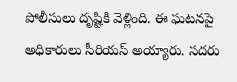పోలీసులు దృష్టికి వెళ్లింది. ఈ ఘటనపై అధికారులు సీరియస్ అయ్యారు. సదరు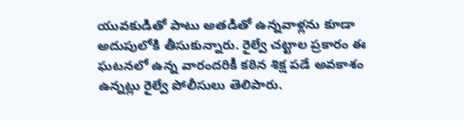యువకుడితో పాటు అతడితో ఉన్నవాళ్లను కూడా అదుపులోకి తీసుకున్నారు. రైల్వే చట్టాల ప్రకారం ఈ ఘటనలో ఉన్న వారందరికీ కఠిన శిక్ష పడే అవకాశం ఉన్నట్లు రైల్వే పోలీసులు తెలిపారు.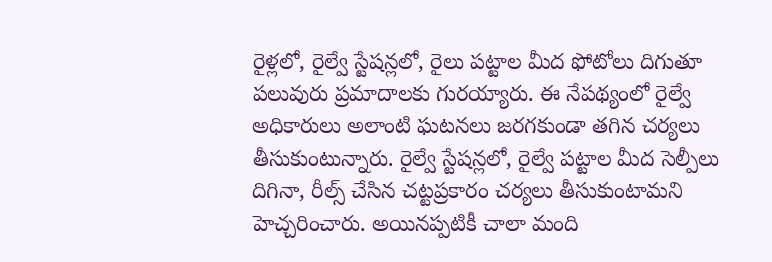రైళ్లలో, రైల్వే స్టేషన్లలో, రైలు పట్టాల మీద ఫోటోలు దిగుతూ పలువురు ప్రమాదాలకు గురయ్యారు. ఈ నేపథ్యంలో రైల్వే అధికారులు అలాంటి ఘటనలు జరగకుండా తగిన చర్యలు తీసుకుంటున్నారు. రైల్వే స్టేషన్లలో, రైల్వే పట్టాల మీద సెల్పీలు దిగినా, రీల్స్ చేసిన చట్టప్రకారం చర్యలు తీసుకుంటామని హెచ్చరించారు. అయినప్పటికీ చాలా మంది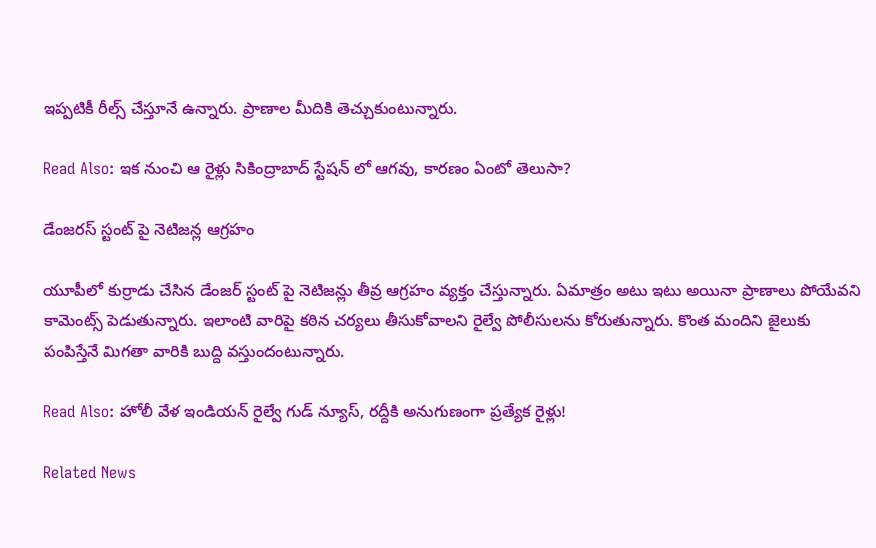ఇప్పటికీ రీల్స్ చేస్తూనే ఉన్నారు. ప్రాణాల మీదికి తెచ్చుకుంటున్నారు.

Read Also: ఇక నుంచి ఆ రైళ్లు సికింద్రాబాద్ స్టేషన్ లో ఆగవు, కారణం ఏంటో తెలుసా?

డేంజరస్ స్టంట్ పై నెటిజన్ల ఆగ్రహం

యూపీలో కుర్రాడు చేసిన డేంజర్ స్టంట్ పై నెటిజన్లు తీవ్ర ఆగ్రహం వ్యక్తం చేస్తున్నారు. ఏమాత్రం అటు ఇటు అయినా ప్రాణాలు పోయేవని కామెంట్స్ పెడుతున్నారు. ఇలాంటి వారిపై కఠిన చర్యలు తీసుకోవాలని రైల్వే పోలీసులను కోరుతున్నారు. కొంత మందిని జైలుకు పంపిస్తేనే మిగతా వారికి బుద్ది వస్తుందంటున్నారు.

Read Also: హోలీ వేళ ఇండియన్ రైల్వే గుడ్ న్యూస్, రద్దీకి అనుగుణంగా ప్రత్యేక రైళ్లు!

Related News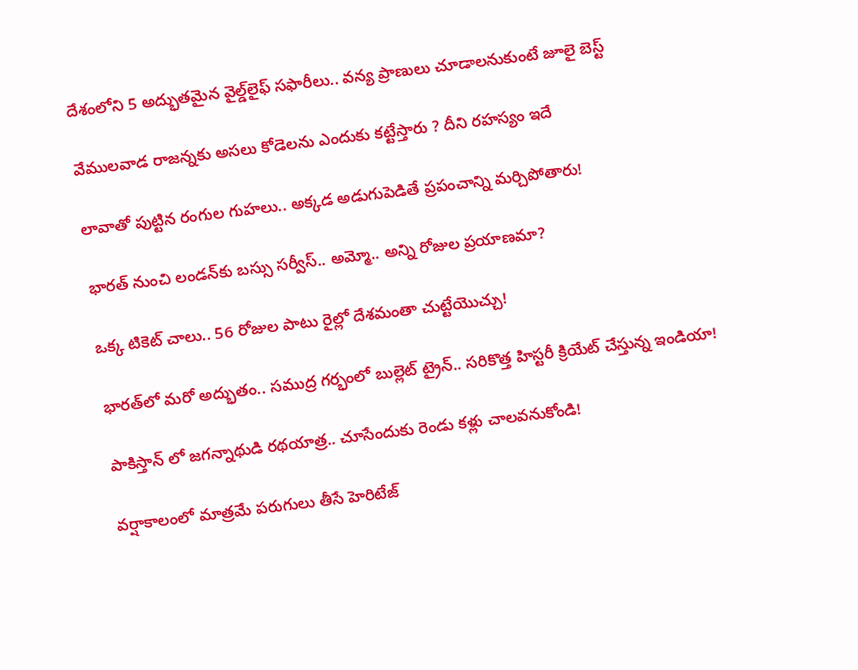దేశంలోని 5 అద్భుతమైన వైల్డ్‌లైఫ్ సఫారీలు.. వన్య ప్రాణులు చూడాలనుకుంటే జూలై బెస్ట్

వేముల‌వాడ రాజ‌న్న‌కు అస‌లు కోడెలను ఎందుకు క‌ట్టేస్తారు ? దీని ర‌హ‌స్యం ఇదే

లావాతో పుట్టిన రంగుల గుహలు.. అక్కడ అడుగుపెడితే ప్రపంచాన్ని మర్చిపోతారు!

భారత్ నుంచి లండన్‌కు బస్సు సర్వీస్.. అమ్మో.. అన్ని రోజుల ప్రయాణమా?

ఒక్క టికెట్ చాలు.. 56 రోజుల పాటు రైల్లో దేశమంతా చుట్టేయొచ్చు!

భారత్‌లో మరో అద్భుతం.. సముద్ర గర్భంలో బుల్లెట్ ట్రైన్.. సరికొత్త హిస్టరీ క్రియేట్ చేస్తున్న ఇండియా!

పాకిస్తాన్ లో జగన్నాథుడి రథయాత్ర.. చూసేందుకు రెండు కళ్లు చాలవనుకోండి!

వర్షాకాలంలో మాత్రమే పరుగులు తీసే హెరిటేజ్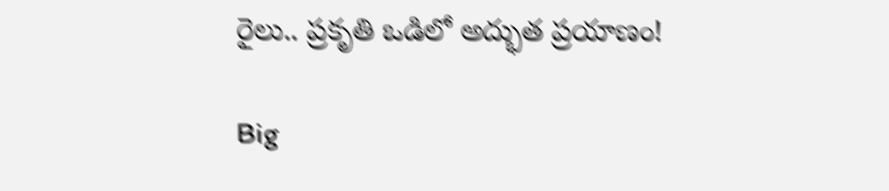రైలు.. ప్రకృతి ఒడిలో అద్భుత ప్రయాణం!

Big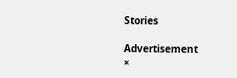Stories

Advertisement
×